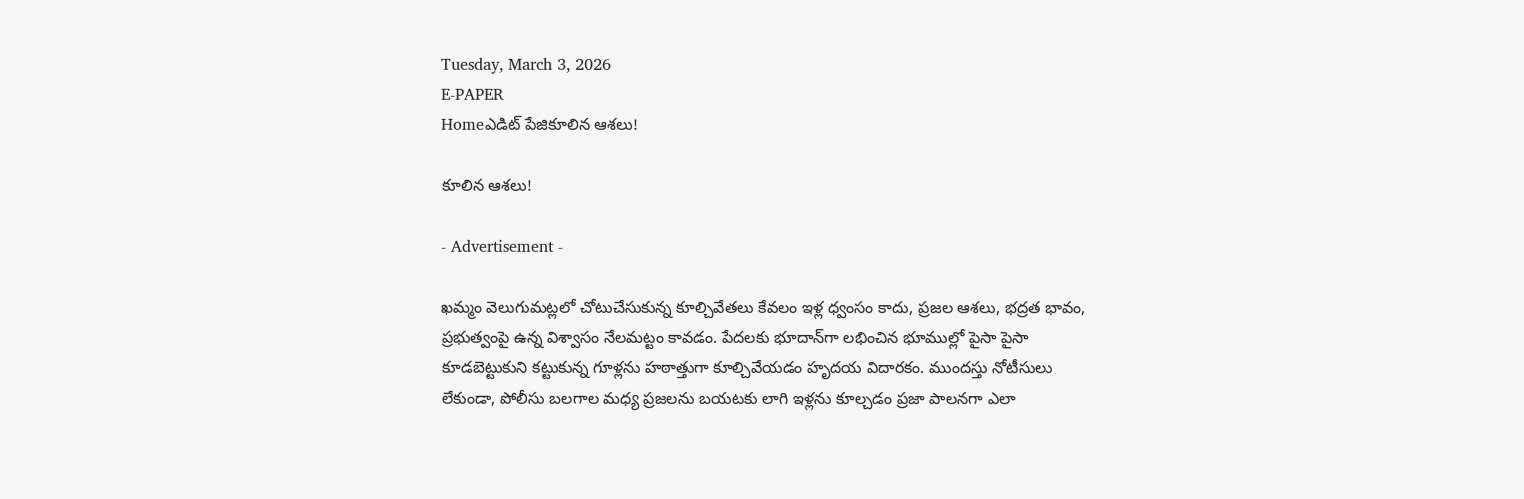Tuesday, March 3, 2026
E-PAPER
Homeఎడిట్ పేజికూలిన ఆశలు!

కూలిన ఆశలు!

- Advertisement -

ఖమ్మం వెలుగుమట్లలో చోటుచేసుకున్న కూల్చివేతలు కేవలం ఇళ్ల ధ్వంసం కాదు, ప్రజల ఆశలు, భద్రత భావం, ప్రభుత్వంపై ఉన్న విశ్వాసం నేలమట్టం కావడం. పేదలకు భూదాన్‌గా లభించిన భూముల్లో పైసా పైసా కూడబెట్టుకుని కట్టుకున్న గూళ్లను హఠాత్తుగా కూల్చివేయడం హృదయ విదారకం. ముందస్తు నోటీసులు లేకుండా, పోలీసు బలగాల మధ్య ప్రజలను బయటకు లాగి ఇళ్లను కూల్చడం ప్రజా పాలనగా ఎలా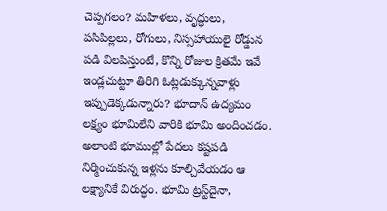చెప్పగలం? మహిళలు, వృద్ధులు, పసిపిల్లలు, రోగులు, నిస్సహాయులై రోడ్డున పడి విలపిస్తుంటే, కొన్ని రోజుల క్రితమే ఇవే ఇండ్లచుట్టూ తిరిగి ఓట్లడుక్కున్నవాళ్లు ఇప్పుడెక్కడున్నారు? భూదాన్‌ ఉద్యమం లక్ష్యం భూమిలేని వారికి భూమి అందించడం. అలాంటి భూముల్లో పేదలు కష్టపడి నిర్మించుకున్న ఇళ్లను కూల్చివేయడం ఆ లక్ష్యానికే విరుద్ధం. భూమి ట్రస్ట్‌దైనా,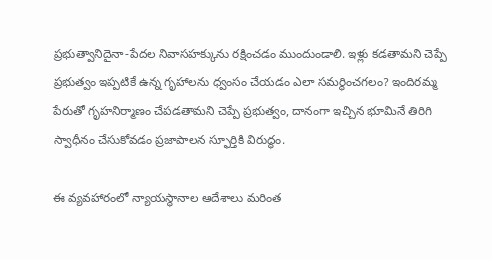ప్రభుత్వానిదైనా-పేదల నివాసహక్కును రక్షించడం ముందుండాలి. ఇళ్లు కడతామని చెప్పే ప్రభుత్వం ఇప్పటికే ఉన్న గృహాలను ధ్వంసం చేయడం ఎలా సమర్థించగలం? ఇందిరమ్మ పేరుతో గృహనిర్మాణం చేపడతామని చెప్పే ప్రభుత్వం, దానంగా ఇచ్చిన భూమినే తిరిగి స్వాధీనం చేసుకోవడం ప్రజాపాలన స్ఫూర్తికి విరుద్ధం.

ఈ వ్యవహారంలో న్యాయస్థానాల ఆదేశాలు మరింత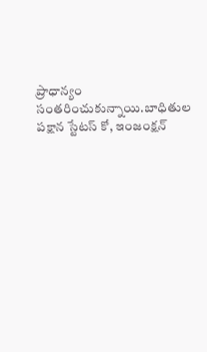ప్రాధాన్యం సంతరించుకున్నాయి.బాధితుల పక్షాన స్టేటస్‌ కో, ఇంజంక్షన్‌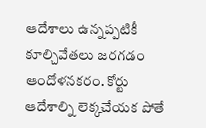ఆదేశాలు ఉన్నప్పటికీ కూల్చివేతలు జరగడం ఆందోళనకరం. కోర్టు ఆదేశాల్ని లెక్కచేయక పోతే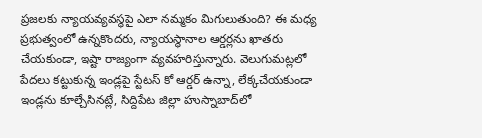ప్రజలకు న్యాయవ్యవస్థపై ఎలా నమ్మకం మిగులుతుంది? ఈ మధ్య ప్రభుత్వంలో ఉన్నకొందరు, న్యాయస్థానాల ఆర్డర్లను ఖాతరు చేయకుండా, ఇష్టా రాజ్యంగా వ్యవహరిస్తున్నారు. వెలుగుమట్లలో పేదలు కట్టుకున్న ఇండ్లపై స్టేటస్‌ కో ఆర్డర్‌ ఉన్నా, లేక్కచేయకుండా ఇండ్లను కూల్చేసినట్లే, సిద్దిపేట జిల్లా హుస్నాబాద్‌లో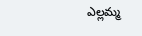ఎల్లమ్మ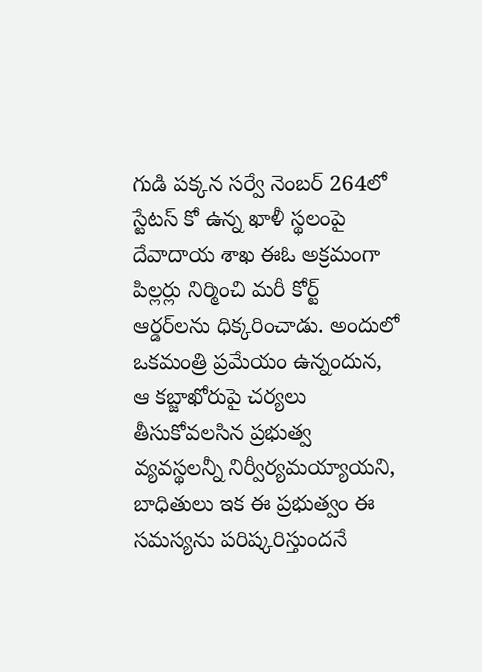గుడి పక్కన సర్వే నెంబర్‌ 264లో స్టేటస్‌ కో ఉన్న ఖాళీ స్థలంపై దేవాదాయ శాఖ ఈఓ అక్రమంగా పిల్లర్లు నిర్మించి మరీ కోర్ట్‌ ఆర్డర్‌లను ధిక్కరించాడు. అందులో ఒకమంత్రి ప్రమేయం ఉన్నందున, ఆ కబ్జాఖోరుపై చర్యలు తీసుకోవలసిన ప్రభుత్వ వ్యవస్థలన్నీ నిర్వీర్యమయ్యాయని, బాధితులు ఇక ఈ ప్రభుత్వం ఈ సమస్యను పరిష్కరిస్తుందనే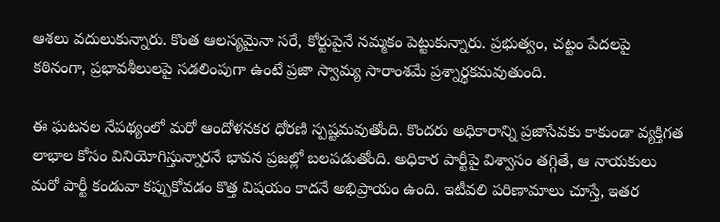ఆశలు వదులుకున్నారు. కొంత ఆలస్యమైనా సరే, కోర్టుపైనే నమ్మకం పెట్టుకున్నారు. ప్రభుత్వం, చట్టం పేదలపై కఠినంగా, ప్రభావశీలులపై సడలింపుగా ఉంటే ప్రజా స్వామ్య సారాంశమే ప్రశ్నార్థకమవుతుంది.

ఈ ఘటనల నేపథ్యంలో మరో ఆందోళనకర ధోరణి స్పష్టమవుతోంది. కొందరు అధికారాన్ని ప్రజాసేవకు కాకుండా వ్యక్తిగత లాభాల కోసం వినియోగిస్తున్నారనే భావన ప్రజల్లో బలపడుతోంది. అధికార పార్టీపై విశ్వాసం తగ్గితే, ఆ నాయకులు మరో పార్టీ కండువా కప్పుకోవడం కొత్త విషయం కాదనే అభిప్రాయం ఉంది. ఇటీవలి పరిణామాలు చూస్తే, ఇతర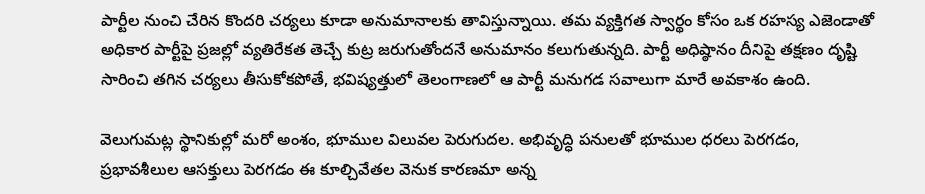పార్టీల నుంచి చేరిన కొందరి చర్యలు కూడా అనుమానాలకు తావిస్తున్నాయి. తమ వ్యక్తిగత స్వార్థం కోసం ఒక రహస్య ఎజెండాతో అధికార పార్టీపై ప్రజల్లో వ్యతిరేకత తెచ్చే కుట్ర జరుగుతోందనే అనుమానం కలుగుతున్నది. పార్టీ అధిష్ఠానం దీనిపై తక్షణం దృష్టి సారించి తగిన చర్యలు తీసుకోకపోతే, భవిష్యత్తులో తెలంగాణలో ఆ పార్టీ మనుగడ సవాలుగా మారే అవకాశం ఉంది.

వెలుగుమట్ల స్థానికుల్లో మరో అంశం, భూముల విలువల పెరుగుదల. అభివృద్ధి పనులతో భూముల ధరలు పెరగడం, ప్రభావశీలుల ఆసక్తులు పెరగడం ఈ కూల్చివేతల వెనుక కారణమా అన్న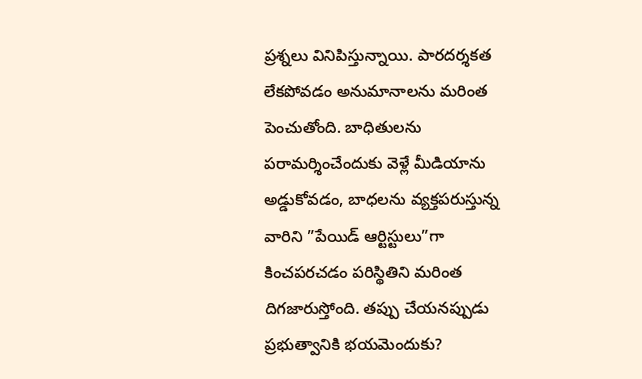ప్రశ్నలు వినిపిస్తున్నాయి. పారదర్శకత లేకపోవడం అనుమానాలను మరింత పెంచుతోంది. బాధితులను పరామర్శించేందుకు వెళ్లే మీడియాను అడ్డుకోవడం, బాధలను వ్యక్తపరుస్తున్న వారిని ”పేయిడ్‌ ఆర్టిస్టులు”గా కించపరచడం పరిస్థితిని మరింత దిగజారుస్తోంది. తప్పు చేయనప్పుడు ప్రభుత్వానికి భయమెందుకు?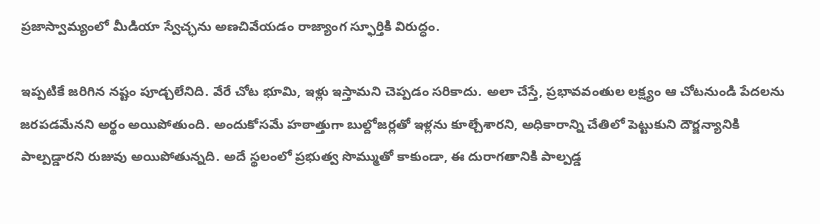ప్రజాస్వామ్యంలో మీడియా స్వేచ్ఛను అణచివేయడం రాజ్యాంగ స్ఫూర్తికి విరుద్ధం.

ఇప్పటికే జరిగిన నష్టం పూడ్చలేనిది. వేరే చోట భూమి, ఇళ్లు ఇస్తామని చెప్పడం సరికాదు. అలా చేస్తే, ప్రభావవంతుల లక్ష్యం ఆ చోటనుండి పేదలను జరపడమేనని అర్థం అయిపోతుంది. అందుకోసమే హఠాత్తుగా బుల్దోజర్లతో ఇళ్లను కూల్చేశారని, అధికారాన్ని చేతిలో పెట్టుకుని దౌర్జన్యానికి పాల్పడ్డారని రుజువు అయిపోతున్నది. అదే స్థలంలో ప్రభుత్వ సొమ్ముతో కాకుండా, ఈ దురాగతానికి పాల్పడ్డ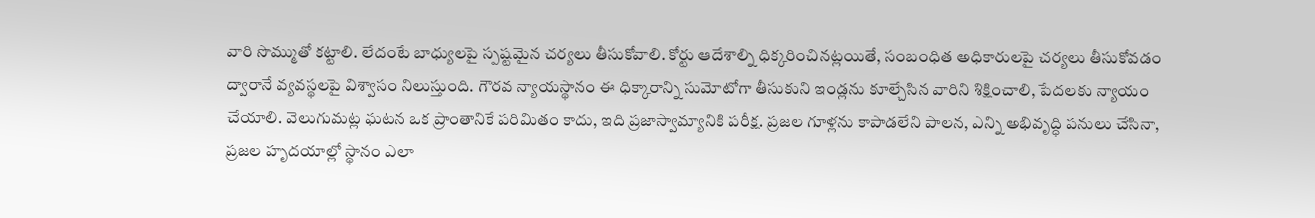వారి సొమ్ముతో కట్టాలి. లేదంటే బాధ్యులపై స్పష్టమైన చర్యలు తీసుకోవాలి. కోర్టు ఆదేశాల్ని ధిక్కరించినట్లయితే, సంబంధిత అధికారులపై చర్యలు తీసుకోవడం ద్వారానే వ్యవస్థలపై విశ్వాసం నిలుస్తుంది. గౌరవ న్యాయస్థానం ఈ ధిక్కారాన్ని సుమోటోగా తీసుకుని ఇండ్లను కూల్చేసిన వారిని శిక్షించాలి, పేదలకు న్యాయం చేయాలి. వెలుగుమట్ల ఘటన ఒక ప్రాంతానికే పరిమితం కాదు, ఇది ప్రజాస్వామ్యానికి పరీక్ష. ప్రజల గూళ్లను కాపాడలేని పాలన, ఎన్ని అభివృద్ధి పనులు చేసినా, ప్రజల హృదయాల్లో స్థానం ఎలా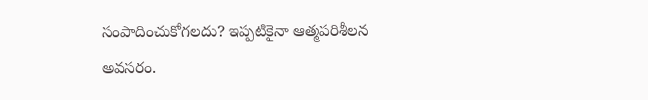సంపాదించుకోగలదు? ఇప్పటికైనా ఆత్మపరిశీలన అవసరం.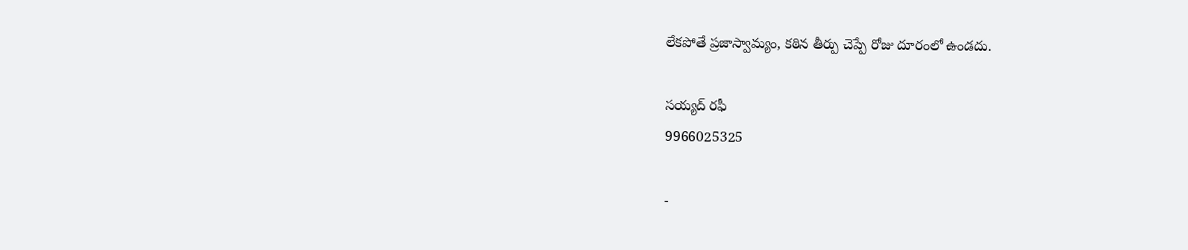లేకపోతే ప్రజాస్వామ్యం, కఠిన తీర్పు చెప్పే రోజు దూరంలో ఉండదు.

సయ్యద్‌ రఫీ
9966025325

-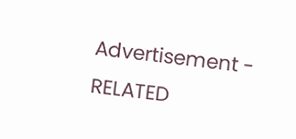Advertisement -
RELATED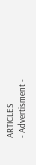ARTICLES
- Advertisment -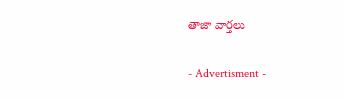తాజా వార్తలు

- Advertisment -